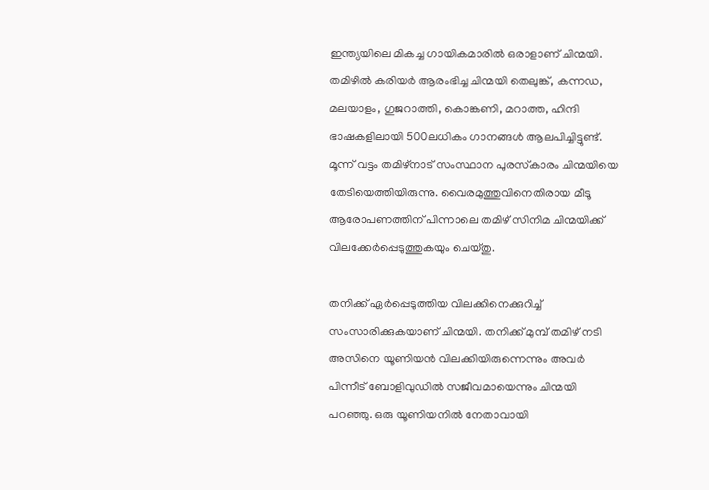ഇന്ത്യയിലെ മികച്ച ഗായികമാരില്‍ ഒരാളാണ് ചിന്മയി. തമിഴില്‍ കരിയര്‍ ആരംഭിച്ച ചിന്മയി തെലുങ്ക്, കന്നഡ, മലയാളം, ഗുജറാത്തി, കൊങ്കണി, മറാത്ത, ഹിന്ദി ഭാഷകളിലായി 500ലധികം ഗാനങ്ങള്‍ ആലപിച്ചിട്ടുണ്ട്. മൂന്ന് വട്ടം തമിഴ്‌നാട് സംസ്ഥാന പുരസ്‌കാരം ചിന്മയിയെ തേടിയെത്തിയിരുന്നു. വൈരമുത്തുവിനെതിരായ മീടൂ ആരോപണത്തിന് പിന്നാലെ തമിഴ് സിനിമ ചിന്മയിക്ക് വിലക്കേര്‍പ്പെടുത്തുകയും ചെയ്തു.

തനിക്ക് ഏര്‍പ്പെടുത്തിയ വിലക്കിനെക്കുറിച്ച് സംസാരിക്കുകയാണ് ചിന്മയി. തനിക്ക് മുമ്പ് തമിഴ് നടി അസിനെ യൂണിയന്‍ വിലക്കിയിരുന്നെന്നും അവര്‍ പിന്നീട് ബോളിവുഡില്‍ സജീവമായെന്നും ചിന്മയി പറഞ്ഞു. ഒരു യൂണിയനില്‍ നേതാവായി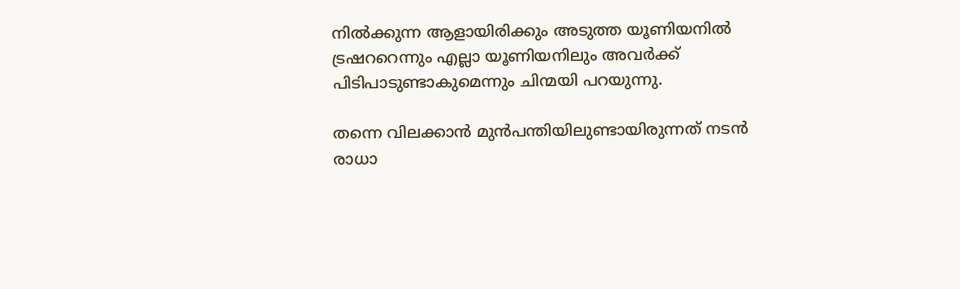നില്‍ക്കുന്ന ആളായിരിക്കും അടുത്ത യൂണിയനില്‍ ട്രഷററെന്നും എല്ലാ യൂണിയനിലും അവര്‍ക്ക് പിടിപാടുണ്ടാകുമെന്നും ചിന്മയി പറയുന്നു.

തന്നെ വിലക്കാന്‍ മുന്‍പന്തിയിലുണ്ടായിരുന്നത് നടന്‍ രാധാ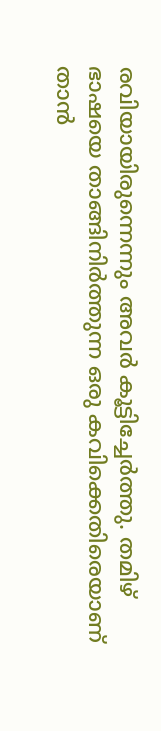രവിയായിരുന്നെന്നും അവര്‍ കൂട്ടിച്ചേര്‍ത്തു. തമിഴ് ഭാഷയെ താങ്ങിനിര്‍ത്തുന്ന ഒരു കവിക്കെതിരെയാണ് താന്‍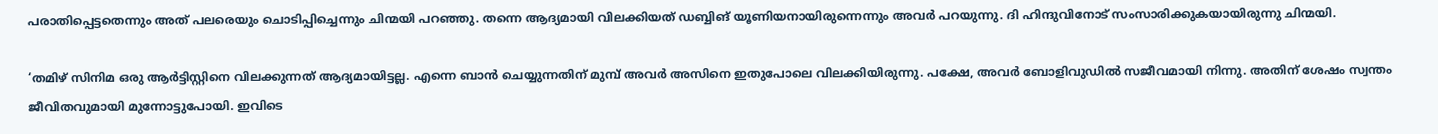പരാതിപ്പെട്ടതെന്നും അത് പലരെയും ചൊടിപ്പിച്ചെന്നും ചിന്മയി പറഞ്ഞു. തന്നെ ആദ്യമായി വിലക്കിയത് ഡബ്ബിങ് യൂണിയനായിരുന്നെന്നും അവര്‍ പറയുന്നു. ദി ഹിന്ദുവിനോട് സംസാരിക്കുകയായിരുന്നു ചിന്മയി.

‘തമിഴ് സിനിമ ഒരു ആര്‍ട്ടിസ്റ്റിനെ വിലക്കുന്നത് ആദ്യമായിട്ടല്ല. എന്നെ ബാന്‍ ചെയ്യുന്നതിന് മുമ്പ് അവര്‍ അസിനെ ഇതുപോലെ വിലക്കിയിരുന്നു. പക്ഷേ, അവര്‍ ബോളിവുഡില്‍ സജീവമായി നിന്നു. അതിന് ശേഷം സ്വന്തം ജീവിതവുമായി മുന്നോട്ടുപോയി. ഇവിടെ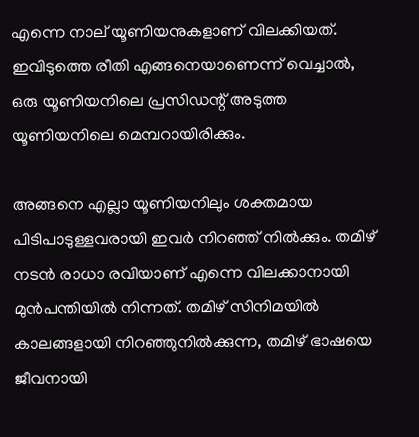എന്നെ നാല് യൂണിയനുകളാണ് വിലക്കിയത്. ഇവിടുത്തെ രീതി എങ്ങനെയാണെന്ന് വെച്ചാല്‍, ഒരു യൂണിയനിലെ പ്രസിഡന്റ് അടുത്ത യൂണിയനിലെ മെമ്പറായിരിക്കും.

അങ്ങനെ എല്ലാ യൂണിയനിലും ശക്തമായ പിടിപാടുള്ളവരായി ഇവര്‍ നിറഞ്ഞ് നില്‍ക്കും. തമിഴ് നടന്‍ രാധാ രവിയാണ് എന്നെ വിലക്കാനായി മുന്‍പന്തിയില്‍ നിന്നത്. തമിഴ് സിനിമയില്‍ കാലങ്ങളായി നിറഞ്ഞുനില്‍ക്കുന്ന, തമിഴ് ഭാഷയെ ജീവനായി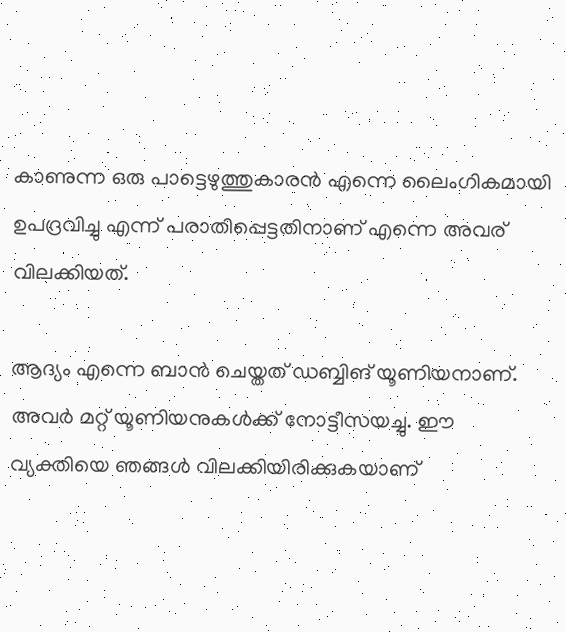കാണുന്ന ഒരു പാട്ടെഴുത്തുകാരന്‍ എന്നെ ലൈംഗികമായി ഉപദ്രവിച്ചു എന്ന് പരാതിപ്പെട്ടതിനാണ് എന്നെ അവര് വിലക്കിയത്.

ആദ്യം എന്നെ ബാന്‍ ചെയ്തത് ഡബ്ബിങ് യൂണിയനാണ്. അവര്‍ മറ്റ് യൂണിയനുകള്‍ക്ക് നോട്ടീസയച്ചു. ഈ വ്യക്തിയെ ഞങ്ങള്‍ വിലക്കിയിരിക്കുകയാണ്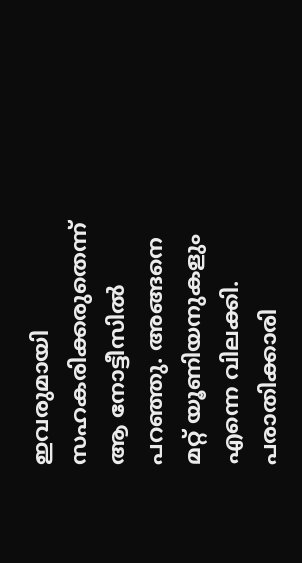ഇവരുമായി സഹകരിക്കരുതെന്ന് ആ നോട്ടീസില്‍ പറഞ്ഞു. അങ്ങനെ മറ്റ് യൂണിയനുകളും എന്നെ വിലക്കി. പരാതിക്കാരി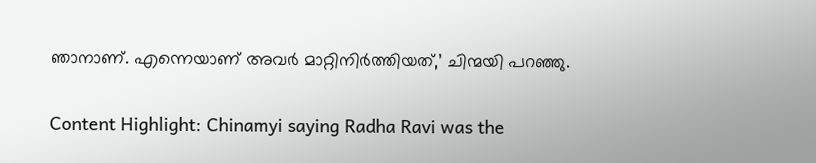ഞാനാണ്. എന്നെയാണ് അവര്‍ മാറ്റിനിര്‍ത്തിയത്,’ ചിന്മയി പറഞ്ഞു.

Content Highlight: Chinamyi saying Radha Ravi was the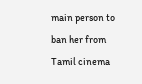main person to ban her from Tamil cinema